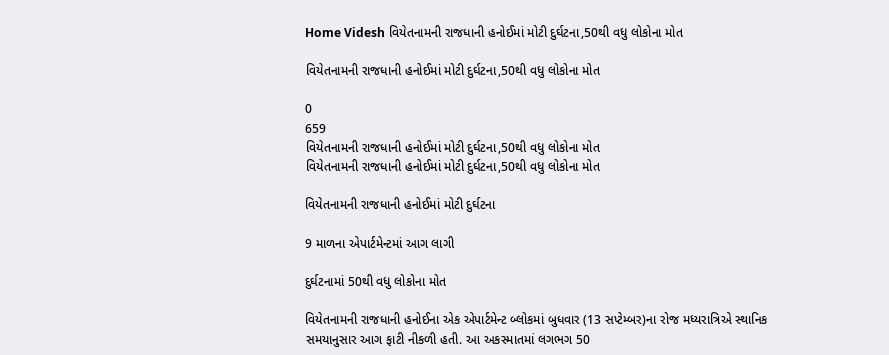Home Videsh વિયેતનામની રાજધાની હનોઈમાં મોટી દુર્ઘટના,50થી વધુ લોકોના મોત

વિયેતનામની રાજધાની હનોઈમાં મોટી દુર્ઘટના,50થી વધુ લોકોના મોત

0
659
વિયેતનામની રાજધાની હનોઈમાં મોટી દુર્ઘટના,50થી વધુ લોકોના મોત
વિયેતનામની રાજધાની હનોઈમાં મોટી દુર્ઘટના,50થી વધુ લોકોના મોત

વિયેતનામની રાજધાની હનોઈમાં મોટી દુર્ઘટના

9 માળના એપાર્ટમેન્ટમાં આગ લાગી

દુર્ઘટનામાં 50થી વધુ લોકોના મોત

વિયેતનામની રાજધાની હનોઈના એક એપાર્ટમેન્ટ બ્લોકમાં બુધવાર (13 સપ્ટેમ્બર)ના રોજ મધ્યરાત્રિએ સ્થાનિક સમયાનુસાર આગ ફાટી નીકળી હતી. આ અકસ્માતમાં લગભગ 50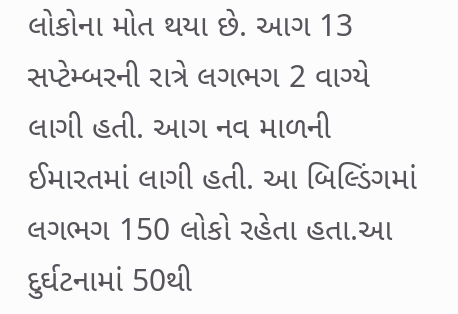લોકોના મોત થયા છે. આગ 13 સપ્ટેમ્બરની રાત્રે લગભગ 2 વાગ્યે લાગી હતી. આગ નવ માળની ઈમારતમાં લાગી હતી. આ બિલ્ડિંગમાં લગભગ 150 લોકો રહેતા હતા.આ દુર્ઘટનામાં 50થી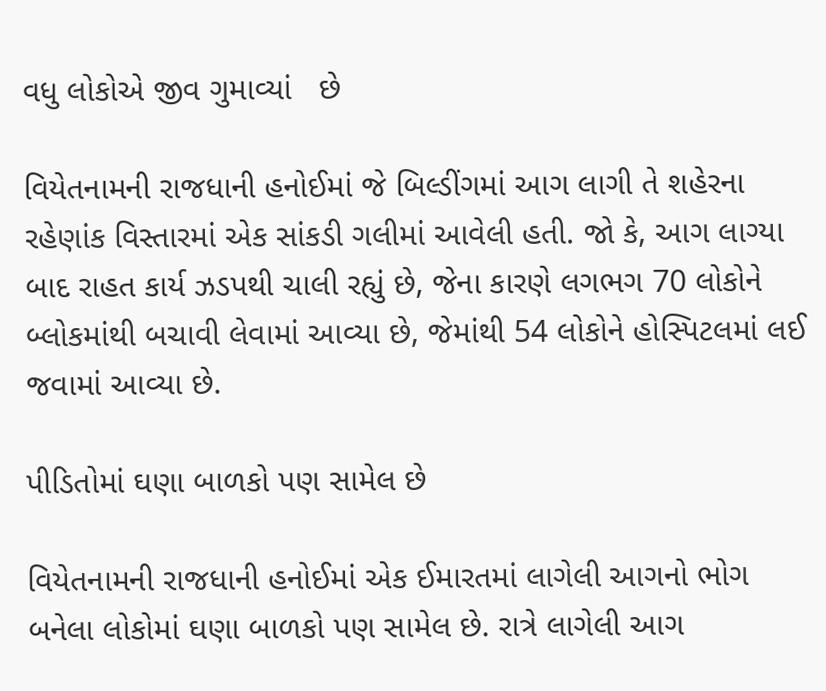વધુ લોકોએ જીવ ગુમાવ્યાં   છે

વિયેતનામની રાજધાની હનોઈમાં જે બિલ્ડીંગમાં આગ લાગી તે શહેરના રહેણાંક વિસ્તારમાં એક સાંકડી ગલીમાં આવેલી હતી. જો કે, આગ લાગ્યા બાદ રાહત કાર્ય ઝડપથી ચાલી રહ્યું છે, જેના કારણે લગભગ 70 લોકોને બ્લોકમાંથી બચાવી લેવામાં આવ્યા છે, જેમાંથી 54 લોકોને હોસ્પિટલમાં લઈ જવામાં આવ્યા છે.

પીડિતોમાં ઘણા બાળકો પણ સામેલ છે

વિયેતનામની રાજધાની હનોઈમાં એક ઈમારતમાં લાગેલી આગનો ભોગ બનેલા લોકોમાં ઘણા બાળકો પણ સામેલ છે. રાત્રે લાગેલી આગ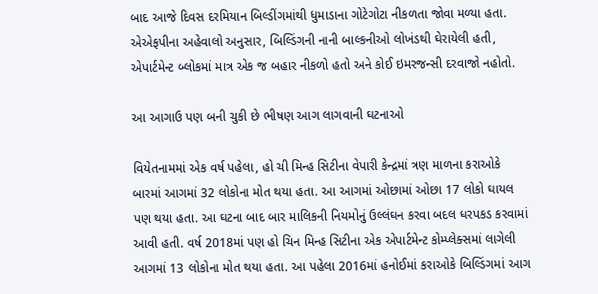બાદ આજે દિવસ દરમિયાન બિલ્ડીંગમાંથી ધુમાડાના ગોટેગોટા નીકળતા જોવા મળ્યા હતા. એએફપીના અહેવાલો અનુસાર, બિલ્ડિંગની નાની બાલ્કનીઓ લોખંડથી ઘેરાયેલી હતી, એપાર્ટમેન્ટ બ્લોકમાં માત્ર એક જ બહાર નીકળો હતો અને કોઈ ઇમરજન્સી દરવાજો નહોતો.

આ આગાઉ પણ બની ચુકી છે ભીષણ આગ લાગવાની ઘટનાઓ

વિયેતનામમાં એક વર્ષ પહેલા, હો ચી મિન્હ સિટીના વેપારી કેન્દ્રમાં ત્રણ માળના કરાઓકે બારમાં આગમાં 32 લોકોના મોત થયા હતા. આ આગમાં ઓછામાં ઓછા 17 લોકો ઘાયલ પણ થયા હતા. આ ઘટના બાદ બાર માલિકની નિયમોનું ઉલ્લંઘન કરવા બદલ ધરપકડ કરવામાં આવી હતી. વર્ષ 2018માં પણ હો ચિન મિન્હ સિટીના એક એપાર્ટમેન્ટ કોમ્પ્લેક્સમાં લાગેલી આગમાં 13 લોકોના મોત થયા હતા. આ પહેલા 2016માં હનોઈમાં કરાઓકે બિલ્ડિંગમાં આગ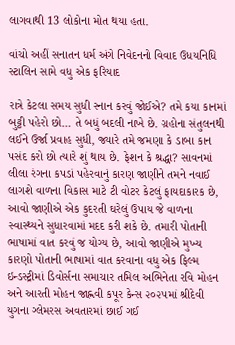લાગવાથી 13 લોકોના મોત થયા હતા.

વાંચો અહીં સનાતન ધર્મ અંગે નિવેદનનો વિવાદ ઉધયનિધિ સ્ટાલિન સામે વધુ એક ફરિયાદ

રાત્રે કેટલા સમય સુધી સ્નાન કરવું જોઈએ? તમે કયા કાનમાં બુટ્ટી પહેરો છો… તે બધું બદલી નાખે છે. ગ્રહોના સંતુલનથી લઈને ઉર્જા પ્રવાહ સુધી, જ્યારે તમે જમણા કે ડાબા કાન પસંદ કરો છો ત્યારે શું થાય છે. ફેશન કે શ્રદ્ધા? સાવનમાં લીલા રંગના કપડાં પહેરવાનું કારણ જાણીને તમને નવાઈ લાગશે વાળના વિકાસ માટે ટી વોટર કેટલું ફાયદાકારક છે, આવો જાણીએ એક કુદરતી ઘરેલું ઉપાય જે વાળના સ્વાસ્થ્યને સુધારવામાં મદદ કરી શકે છે. તમારી પોતાની ભાષામાં વાત કરવું જ યોગ્ય છે, આવો જાણીએ મુખ્ય કારણો પોતાની ભાષામાં વાત કરવાના વધુ એક ફિલ્મ ઇન્ડસ્ટ્રીમાં ડિવોર્સના સમાચાર તમિલ અભિનેતા રવિ મોહન અને આરતી મોહન જાહ્નવી કપૂર કેન્સ ૨૦૨૫માં શ્રીદેવી યુગના ગ્લેમરસ અવતારમાં છાઈ ગઈ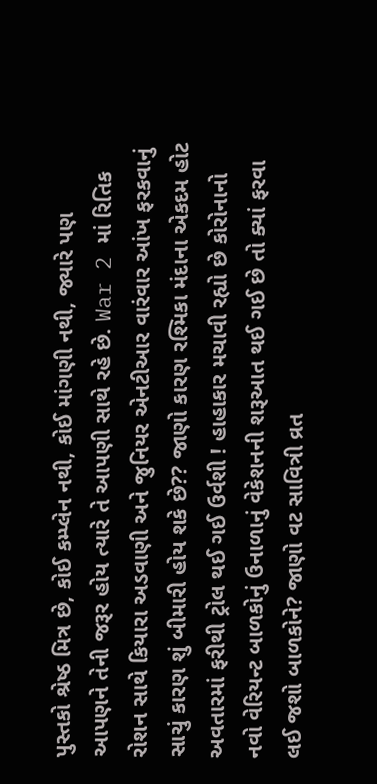પુસ્તકો શ્રેષ્ઠ મિત્ર છે, કોઈ કમ્પ્લેન નથી, કોઈ માંગણી નથી, જ્યારે પણ આપણને તેની જરૂર હોય ત્યારે તે આપણી સાથે રહે છે. War 2 માં રિતિક રોશન સાથે કિયારા અડવાણી અને જુનિયર એનટીઆર વારંવાર આંખ ફરકવાનું સાચું કારણ શું બીમારી હોય શકે છે?? જાણો કારણ રશ્મિકા મંદાના એકદમ હોટ અવતારમાં ફરીથી ટ્રોલ થઈ ગઈ ઉર્વશી ! હાહાકાર મચાવી રહ્યો છે કોરોનાનો નવો વેરિયન્ટ બાળકોનું ઉનાળાનું વેકેશનની શરૂઆત થઈ ગઈ છે તો ક્યાં ફરવા લઈ જશો બાળકોને? જાણો વટ સાવિત્રી વ્રત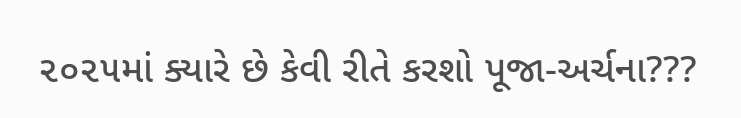૨૦૨૫માં ક્યારે છે કેવી રીતે કરશો પૂજા-અર્ચના???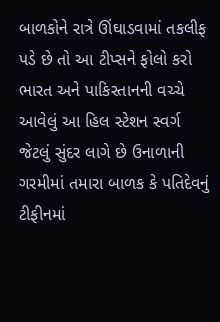બાળકોને રાત્રે ઊંઘાડવામાં તકલીફ પડે છે તો આ ટીપ્સને ફોલો કરો ભારત અને પાકિસ્તાનની વચ્ચે આવેલું આ હિલ સ્ટેશન સ્વર્ગ જેટલું સુંદર લાગે છે ઉનાળાની ગરમીમાં તમારા બાળક કે પતિદેવનું ટીફીનમાં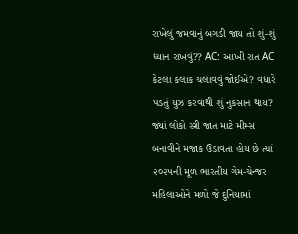રાખેલું જમવાનું બગડી જાય તો શું-શું ધ્યાન રાખવું?? AC: આખી રાત AC કેટલા કલાક ચલાવવું જોઈએ? વધારે પડતું યુઝ કરવાથી શું નુકસાન થાય? જ્યાં લોકો સ્ત્રી જાત માટે મીમ્સ બનાવીને મજાક ઉડાવતા હોય છે ત્યાં ૨૦૨૫ની મૂળ ભારતીય ગેમ-ચેન્જર મહિલાઓને મળો જે દુનિયામાં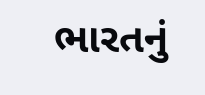ભારતનું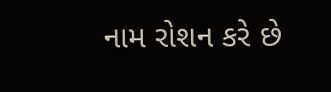નામ રોશન કરે છે